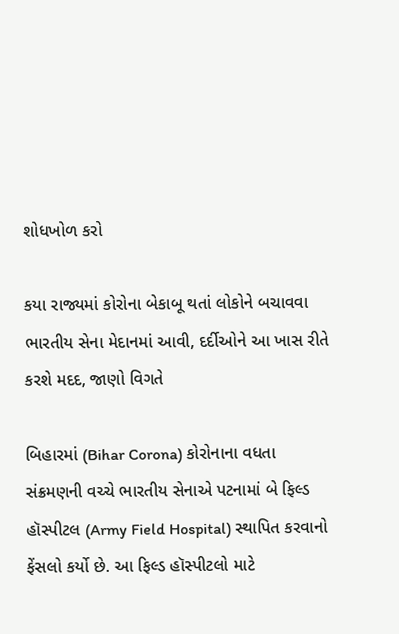શોધખોળ કરો

કયા રાજ્યમાં કોરોના બેકાબૂ થતાં લોકોને બચાવવા ભારતીય સેના મેદાનમાં આવી, દર્દીઓને આ ખાસ રીતે કરશે મદદ, જાણો વિગતે

બિહારમાં (Bihar Corona) કોરોનાના વધતા સંક્રમણની વચ્ચે ભારતીય સેનાએ પટનામાં બે ફિલ્ડ હૉસ્પીટલ (Army Field Hospital) સ્થાપિત કરવાનો ફેંસલો કર્યો છે. આ ફિલ્ડ હૉસ્પીટલો માટે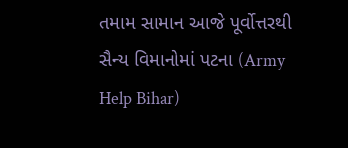તમામ સામાન આજે પૂર્વોત્તરથી સૈન્ય વિમાનોમાં પટના (Army Help Bihar)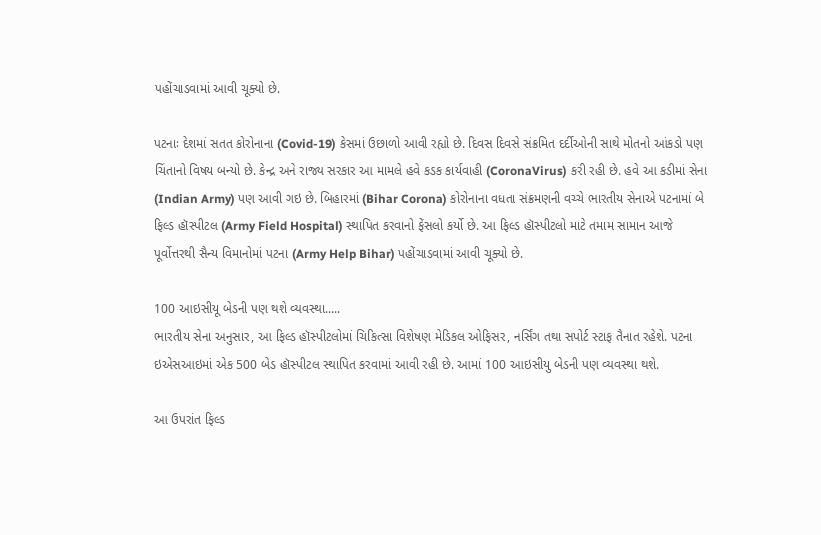પહોંચાડવામાં આવી ચૂક્યો છે.

પટનાઃ દેશમાં સતત કોરોનાના (Covid-19) કેસમાં ઉછાળો આવી રહ્યો છે. દિવસ દિવસે સંક્રમિત દર્દીઓની સાથે મોતનો આંકડો પણ ચિંતાનો વિષય બન્યો છે. કેન્દ્ર અને રાજ્ય સરકાર આ મામલે હવે કડક કાર્યવાહી (CoronaVirus) કરી રહી છે. હવે આ કડીમાં સેના (Indian Army) પણ આવી ગઇ છે. બિહારમાં (Bihar Corona) કોરોનાના વધતા સંક્રમણની વચ્ચે ભારતીય સેનાએ પટનામાં બે ફિલ્ડ હૉસ્પીટલ (Army Field Hospital) સ્થાપિત કરવાનો ફેંસલો કર્યો છે. આ ફિલ્ડ હૉસ્પીટલો માટે તમામ સામાન આજે પૂર્વોત્તરથી સૈન્ય વિમાનોમાં પટના (Army Help Bihar) પહોંચાડવામાં આવી ચૂક્યો છે.

100 આઇસીયૂ બેડની પણ થશે વ્યવસ્થા.....
ભારતીય સેના અનુસાર, આ ફિલ્ડ હૉસ્પીટલોમાં ચિકિત્સા વિશેષણ મેડિકલ ઓફિસર, નર્સિંગ તથા સપોર્ટ સ્ટાફ તૈનાત રહેશે. પટના ઇએસઆઇમાં એક 500 બેડ હૉસ્પીટલ સ્થાપિત કરવામાં આવી રહી છે. આમાં 100 આઇસીયુ બેડની પણ વ્યવસ્થા થશે.

આ ઉપરાંત ફિલ્ડ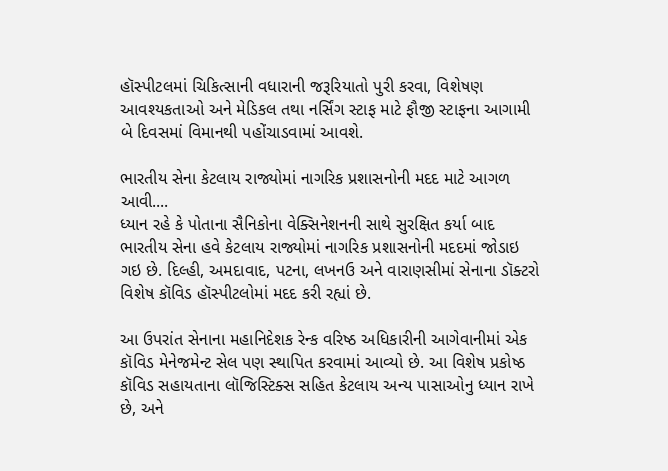હૉસ્પીટલમાં ચિકિત્સાની વધારાની જરૂરિયાતો પુરી કરવા, વિશેષણ આવશ્યકતાઓ અને મેડિકલ તથા નર્સિંગ સ્ટાફ માટે ફૌજી સ્ટાફના આગામી બે દિવસમાં વિમાનથી પહોંચાડવામાં આવશે.

ભારતીય સેના કેટલાય રાજ્યોમાં નાગરિક પ્રશાસનોની મદદ માટે આગળ આવી....
ધ્યાન રહે કે પોતાના સૈનિકોના વેક્સિનેશનની સાથે સુરક્ષિત કર્યા બાદ ભારતીય સેના હવે કેટલાય રાજ્યોમાં નાગરિક પ્રશાસનોની મદદમાં જોડાઇ ગઇ છે. દિલ્હી, અમદાવાદ, પટના, લખનઉ અને વારાણસીમાં સેનાના ડૉક્ટરો વિશેષ કૉવિડ હૉસ્પીટલોમાં મદદ કરી રહ્યાં છે.

આ ઉપરાંત સેનાના મહાનિદેશક રેન્ક વરિષ્ઠ અધિકારીની આગેવાનીમાં એક કૉવિડ મેનેજમેન્ટ સેલ પણ સ્થાપિત કરવામાં આવ્યો છે. આ વિશેષ પ્રકોષ્ઠ કૉવિડ સહાયતાના લૉજિસ્ટિક્સ સહિત કેટલાય અન્ય પાસાઓનુ ધ્યાન રાખે છે, અને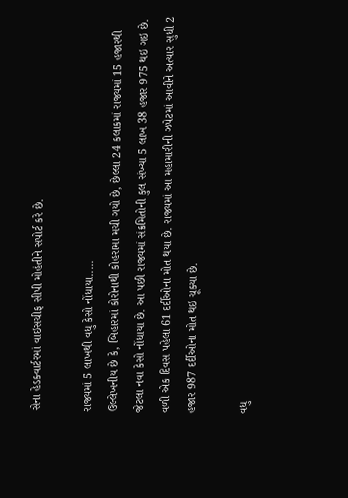સેના હેડક્વાર્ટરમાં વાઇસચીફ સીપી મોહંતીને સપોર્ટ કરે છે.

રાજ્યમાં 5 લાખથી વધુ કેસો નોંધાયા.....
ઉલ્લેખનીય છે કે, બિહારમાં કોરોનાથી કોહરામા મચી ગયો છે, છેલ્લા 24 કલાકમાં રાજ્યમાં 15 હજારથી જેટલા નવા કેસો નોંધાયા છે. આ પછી રાજ્યમાં સંક્રમિતોની કુલ સંખ્યા 5 લાખ 38 હજાર 975 થઇ ગઇ છે. વળી એક દિવસ પહેલા 61 દર્દીઓના મોત થયા છે. રાજ્યમાં આ મહામારીની ઝપેટમાં આવીને અત્યાર સુધી 2 હજાર 987 દર્દીઓના મોત થઇ ચૂક્યા છે.

વધુ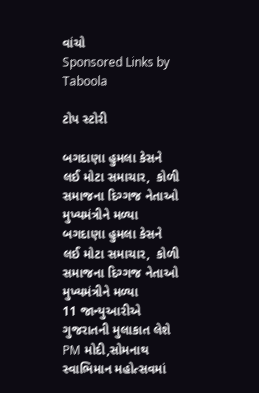વાંચો
Sponsored Links by Taboola

ટોપ સ્ટોરી

બગદાણા હુમલા કેસને લઈ મોટા સમાચાર,  કોળી સમાજના દિગ્ગજ નેતાઓ મુખ્યમંત્રીને મળ્યા
બગદાણા હુમલા કેસને લઈ મોટા સમાચાર,  કોળી સમાજના દિગ્ગજ નેતાઓ મુખ્યમંત્રીને મળ્યા
11 જાન્યુઆરીએ ગુજરાતની મુલાકાત લેશે PM મોદી,સોમનાથ સ્વાભિમાન મહોત્સવમાં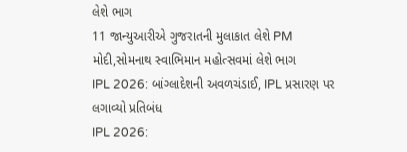લેશે ભાગ
11 જાન્યુઆરીએ ગુજરાતની મુલાકાત લેશે PM મોદી,સોમનાથ સ્વાભિમાન મહોત્સવમાં લેશે ભાગ
IPL 2026: બાંગ્લાદેશની અવળચંડાઈ, IPL પ્રસારણ પર લગાવ્યો પ્રતિબંધ
IPL 2026: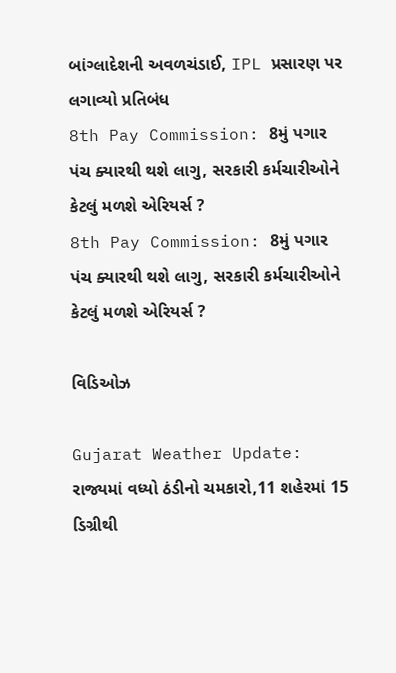બાંગ્લાદેશની અવળચંડાઈ, IPL પ્રસારણ પર લગાવ્યો પ્રતિબંધ
8th Pay Commission: 8મું પગાર પંચ ક્યારથી થશે લાગુ, સરકારી કર્મચારીઓને કેટલું મળશે એરિયર્સ ?
8th Pay Commission: 8મું પગાર પંચ ક્યારથી થશે લાગુ, સરકારી કર્મચારીઓને કેટલું મળશે એરિયર્સ ?

વિડિઓઝ

Gujarat Weather Update: રાજ્યમાં વધ્યો ઠંડીનો ચમકારો,11 શહેરમાં 15 ડિગ્રીથી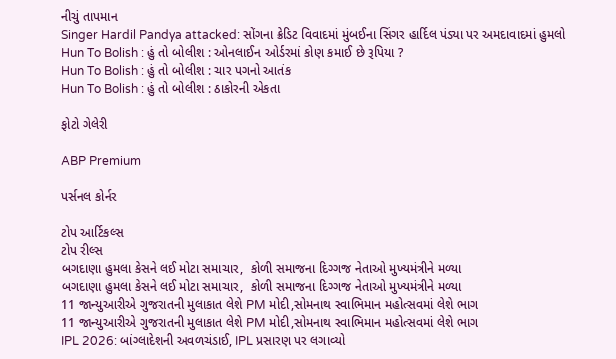નીચું તાપમાન
Singer Hardil Pandya attacked: સોંગના ક્રેડિટ વિવાદમાં મુંબઈના સિંગર હાર્દિલ પંડ્યા પર અમદાવાદમાં હુમલો
Hun To Bolish : હું તો બોલીશ : ઓનલાઈન ઓર્ડરમાં કોણ કમાઈ છે રૂપિયા ?
Hun To Bolish : હું તો બોલીશ : ચાર પગનો આતંક
Hun To Bolish : હું તો બોલીશ : ઠાકોરની એકતા

ફોટો ગેલેરી

ABP Premium

પર્સનલ કોર્નર

ટોપ આર્ટિકલ્સ
ટોપ રીલ્સ
બગદાણા હુમલા કેસને લઈ મોટા સમાચાર,  કોળી સમાજના દિગ્ગજ નેતાઓ મુખ્યમંત્રીને મળ્યા
બગદાણા હુમલા કેસને લઈ મોટા સમાચાર,  કોળી સમાજના દિગ્ગજ નેતાઓ મુખ્યમંત્રીને મળ્યા
11 જાન્યુઆરીએ ગુજરાતની મુલાકાત લેશે PM મોદી,સોમનાથ સ્વાભિમાન મહોત્સવમાં લેશે ભાગ
11 જાન્યુઆરીએ ગુજરાતની મુલાકાત લેશે PM મોદી,સોમનાથ સ્વાભિમાન મહોત્સવમાં લેશે ભાગ
IPL 2026: બાંગ્લાદેશની અવળચંડાઈ, IPL પ્રસારણ પર લગાવ્યો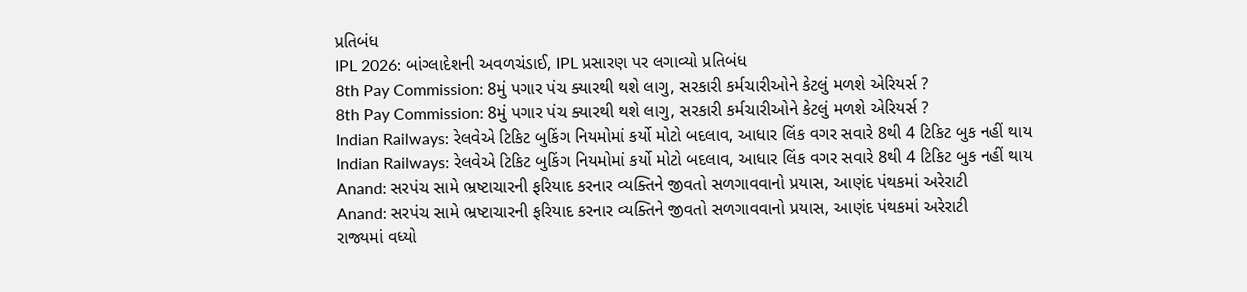પ્રતિબંધ
IPL 2026: બાંગ્લાદેશની અવળચંડાઈ, IPL પ્રસારણ પર લગાવ્યો પ્રતિબંધ
8th Pay Commission: 8મું પગાર પંચ ક્યારથી થશે લાગુ, સરકારી કર્મચારીઓને કેટલું મળશે એરિયર્સ ?
8th Pay Commission: 8મું પગાર પંચ ક્યારથી થશે લાગુ, સરકારી કર્મચારીઓને કેટલું મળશે એરિયર્સ ?
Indian Railways: રેલવેએ ટિકિટ બુકિંગ નિયમોમાં કર્યો મોટો બદલાવ, આધાર લિંક વગર સવારે 8થી 4 ટિકિટ બુક નહીં થાય
Indian Railways: રેલવેએ ટિકિટ બુકિંગ નિયમોમાં કર્યો મોટો બદલાવ, આધાર લિંક વગર સવારે 8થી 4 ટિકિટ બુક નહીં થાય
Anand: સરપંચ સામે ભ્રષ્ટાચારની ફરિયાદ કરનાર વ્યક્તિને જીવતો સળગાવવાનો પ્રયાસ, આણંદ પંથકમાં અરેરાટી
Anand: સરપંચ સામે ભ્રષ્ટાચારની ફરિયાદ કરનાર વ્યક્તિને જીવતો સળગાવવાનો પ્રયાસ, આણંદ પંથકમાં અરેરાટી
રાજ્યમાં વધ્યો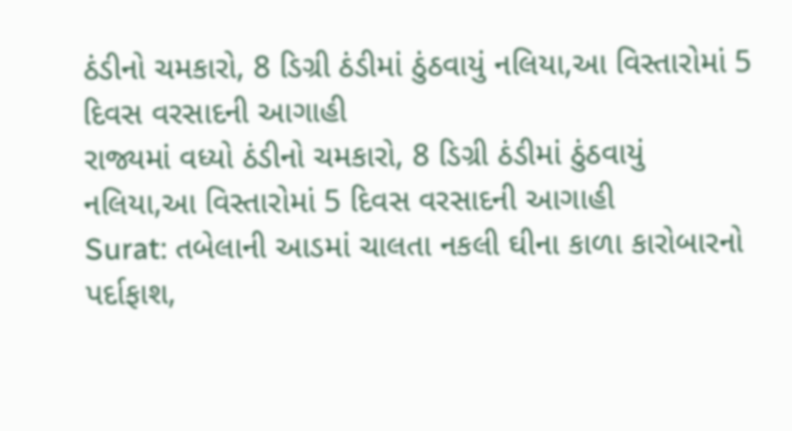ઠંડીનો ચમકારો, 8 ડિગ્રી ઠંડીમાં ઠુંઠવાયું નલિયા,આ વિસ્તારોમાં 5 દિવસ વરસાદની આગાહી
રાજ્યમાં વધ્યો ઠંડીનો ચમકારો, 8 ડિગ્રી ઠંડીમાં ઠુંઠવાયું નલિયા,આ વિસ્તારોમાં 5 દિવસ વરસાદની આગાહી
Surat: તબેલાની આડમાં ચાલતા નકલી ઘીના કાળા કારોબારનો પર્દાફાશ,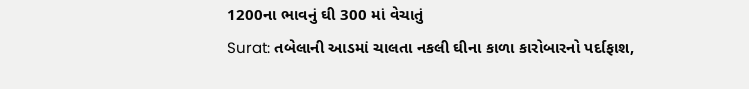1200ના ભાવનું ઘી 300 માં વેચાતું
Surat: તબેલાની આડમાં ચાલતા નકલી ઘીના કાળા કારોબારનો પર્દાફાશ,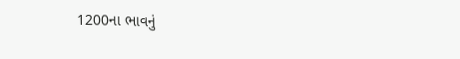1200ના ભાવનું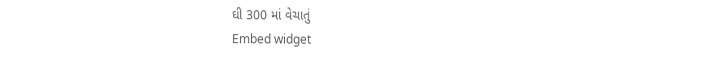ઘી 300 માં વેચાતું
Embed widget